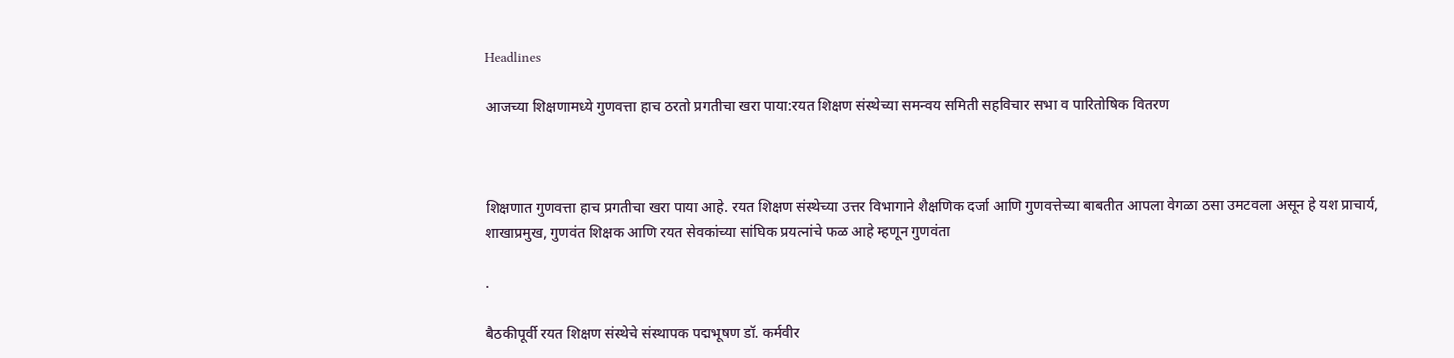Headlines

आजच्या शिक्षणामध्ये गुणवत्ता हाच ठरतो प्रगतीचा खरा पाया:रयत शिक्षण संस्थेच्या समन्वय समिती सहविचार सभा व पारितोषिक वितरण



शिक्षणात गुणवत्ता हाच प्रगतीचा खरा पाया आहे. रयत शिक्षण संस्थेच्या उत्तर विभागाने शैक्षणिक दर्जा आणि गुणवत्तेच्या बाबतीत आपला वेगळा ठसा उमटवला असून हे यश प्राचार्य, शाखाप्रमुख, गुणवंत शिक्षक आणि रयत सेवकांच्या सांघिक प्रयत्नांचे फळ आहे म्हणून गुणवंता

.

बैठकीपूर्वी रयत शिक्षण संस्थेचे संस्थापक पद्मभूषण डॉ. कर्मवीर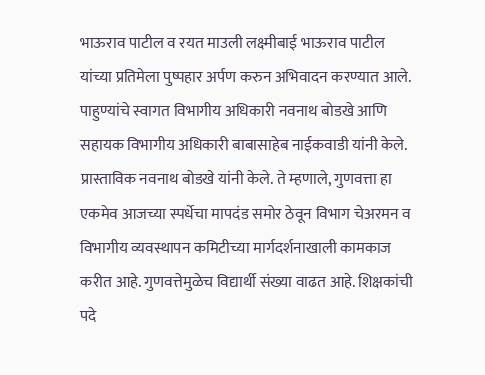भाऊराव पाटील व रयत माउली लक्ष्मीबाई भाऊराव पाटील यांच्या प्रतिमेला पुष्पहार अर्पण करुन अभिवादन करण्यात आले. पाहुण्यांचे स्वागत विभागीय अधिकारी नवनाथ बोडखे आणि सहायक विभागीय अधिकारी बाबासाहेब नाईकवाडी यांनी केले. प्रास्ताविक नवनाथ बोडखे यांनी केले. ते म्हणाले, गुणवत्ता हा एकमेव आजच्या स्पर्धेचा मापदंड समोर ठेवून विभाग चेअरमन व विभागीय व्यवस्थापन कमिटीच्या मार्गदर्शनाखाली कामकाज करीत आहे. गुणवत्तेमुळेच विद्यार्थी संख्या वाढत आहे. शिक्षकांची पदे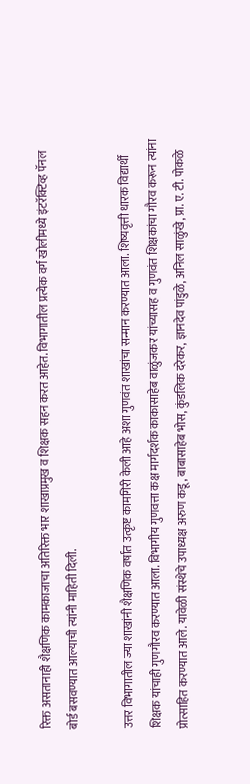रिक्त असतानाही शैक्षणिक कामकाजाचा अतिरिक्त भार शाखाप्रमुख व शिक्षक सहन करत आहेत. विभागातील प्रत्येक वर्ग खोलीमध्ये इंटरॅक्टिव्ह पॅनल बोर्ड बसवण्यात आल्याची त्यांनी माहिती दिली.

उत्तर विभागातील ज्या शाखांनी शैक्षणिक वर्षात उत्कृष्ट कामगिरी केली आहे अशा गुणवंत शाखांचा सन्मान करण्यात आला. शिष्यवृत्ती धारक विद्यार्थी शिक्षक यांचाही गुणगौरव करण्यात आला. विभागीय गुणवत्ता कक्ष मार्गदर्शक काकासाहेब वाळुंजकर यांच्यासह व गुणवंत शिक्षकांचा गौरव करून त्यांना प्रोत्साहित करण्यात आले. यावेळी संस्थेचे उपाध्यक्ष अरुण कडू, बाबासाहेब भोस, कुंडलिक दरेकर, ज्ञानदेव पांडुळे, अनिल साळुंखे, प्रा. ए. टी. पोकळे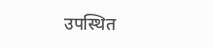उपस्थित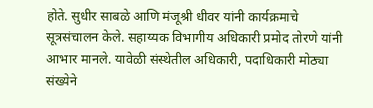होते. सुधीर साबळे आणि मंजूश्री धीवर यांनी कार्यक्रमाचे सूत्रसंचालन केले. सहाय्यक विभागीय अधिकारी प्रमोद तोरणे यांनी आभार मानले. यावेळी संस्थेतील अधिकारी, पदाधिकारी मोठ्या संख्येने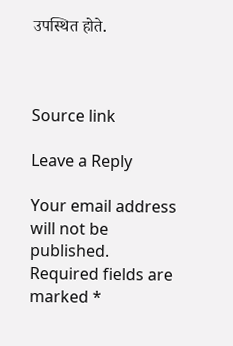उपस्थित होते.



Source link

Leave a Reply

Your email address will not be published. Required fields are marked *